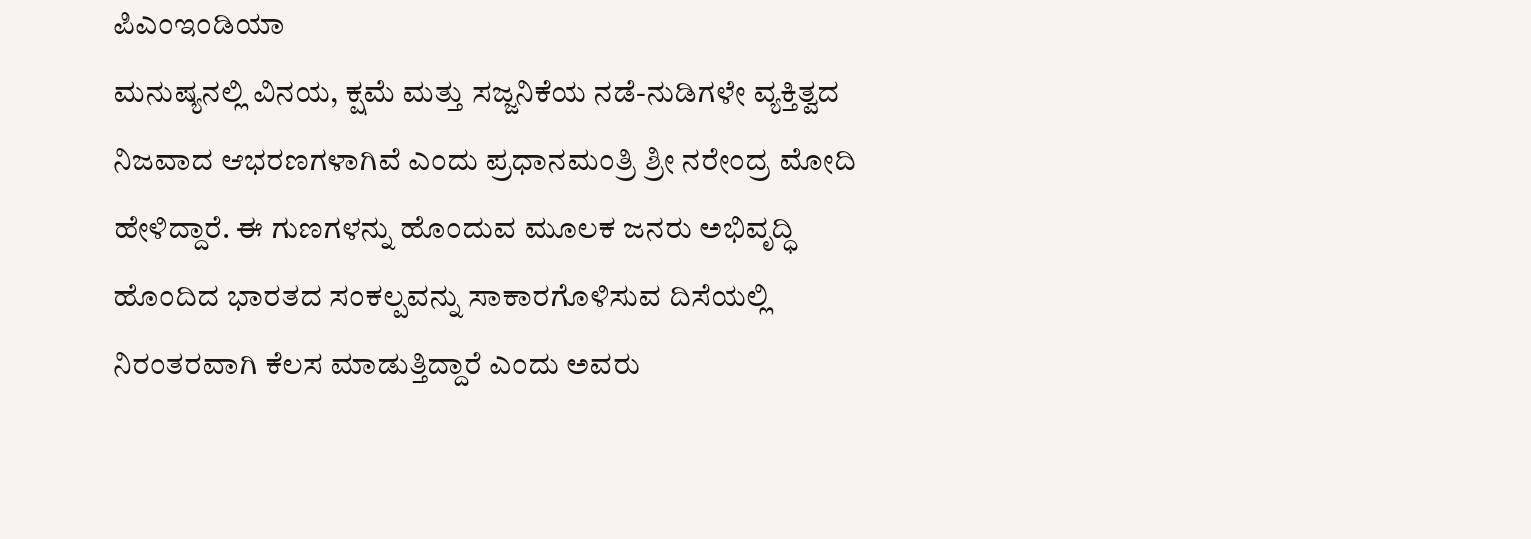ಪಿಎಂಇಂಡಿಯಾ
ಮನುಷ್ಯನಲ್ಲಿ ವಿನಯ, ಕ್ಷಮೆ ಮತ್ತು ಸಜ್ಜನಿಕೆಯ ನಡೆ-ನುಡಿಗಳೇ ವ್ಯಕ್ತಿತ್ವದ ನಿಜವಾದ ಆಭರಣಗಳಾಗಿವೆ ಎಂದು ಪ್ರಧಾನಮಂತ್ರಿ ಶ್ರೀ ನರೇಂದ್ರ ಮೋದಿ ಹೇಳಿದ್ದಾರೆ. ಈ ಗುಣಗಳನ್ನು ಹೊಂದುವ ಮೂಲಕ ಜನರು ಅಭಿವೃದ್ಧಿ ಹೊಂದಿದ ಭಾರತದ ಸಂಕಲ್ಪವನ್ನು ಸಾಕಾರಗೊಳಿಸುವ ದಿಸೆಯಲ್ಲಿ ನಿರಂತರವಾಗಿ ಕೆಲಸ ಮಾಡುತ್ತಿದ್ದಾರೆ ಎಂದು ಅವರು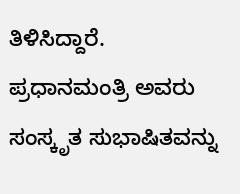ತಿಳಿಸಿದ್ದಾರೆ.
ಪ್ರಧಾನಮಂತ್ರಿ ಅವರು ಸಂಸ್ಕೃತ ಸುಭಾಷಿತವನ್ನು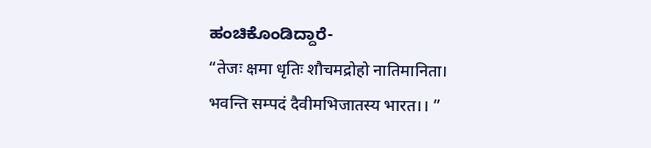ಹಂಚಿಕೊಂಡಿದ್ದಾರೆ-
“तेजः क्षमा धृतिः शौचमद्रोहो नातिमानिता।
भवन्ति सम्पदं दैवीमभिजातस्य भारत।। ”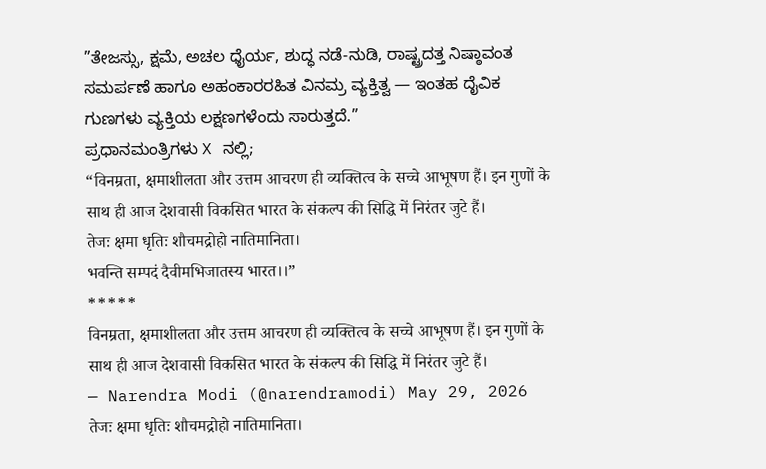”ತೇಜಸ್ಸು, ಕ್ಷಮೆ, ಅಚಲ ಧೈರ್ಯ, ಶುದ್ಧ ನಡೆ-ನುಡಿ, ರಾಷ್ಟ್ರದತ್ತ ನಿಷ್ಠಾವಂತ ಸಮರ್ಪಣೆ ಹಾಗೂ ಅಹಂಕಾರರಹಿತ ವಿನಮ್ರ ವ್ಯಕ್ತಿತ್ವ — ಇಂತಹ ದೈವಿಕ ಗುಣಗಳು ವ್ಯಕ್ತಿಯ ಲಕ್ಷಣಗಳೆಂದು ಸಾರುತ್ತದೆ.”
ಪ್ರಧಾನಮಂತ್ರಿಗಳು X ನಲ್ಲಿ;
“विनम्रता, क्षमाशीलता और उत्तम आचरण ही व्यक्तित्व के सच्चे आभूषण हैं। इन गुणों के साथ ही आज देशवासी विकसित भारत के संकल्प की सिद्धि में निरंतर जुटे हैं।
तेजः क्षमा धृतिः शौचमद्रोहो नातिमानिता।
भवन्ति सम्पदं दैवीमभिजातस्य भारत।।”
*****
विनम्रता, क्षमाशीलता और उत्तम आचरण ही व्यक्तित्व के सच्चे आभूषण हैं। इन गुणों के साथ ही आज देशवासी विकसित भारत के संकल्प की सिद्धि में निरंतर जुटे हैं।
— Narendra Modi (@narendramodi) May 29, 2026
तेजः क्षमा धृतिः शौचमद्रोहो नातिमानिता।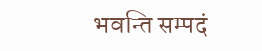भवन्ति सम्पदं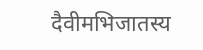दैवीमभिजातस्य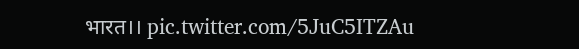भारत।। pic.twitter.com/5JuC5ITZAu